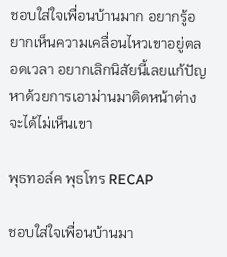ชอบใส่ใจเพื่อนบ้านมาก อยากรู้อยากเห็นความเคลื่อนไหวเขาอยู่ตลอดเวลา อยากเลิกนิสัยนี้เลยแก้ปัญหาด้วยการเอาม่านมาติดหน้าต่างจะได้ไม่เห็นเขา

พุธทอล์ค พุธโทร RECAP

ชอบใส่ใจเพื่อนบ้านมา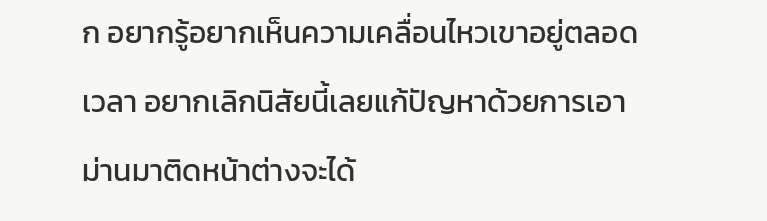ก อยากรู้อยากเห็นความเคลื่อนไหวเขาอยู่ตลอดเวลา อยากเลิกนิสัยนี้เลยแก้ปัญหาด้วยการเอาม่านมาติดหน้าต่างจะได้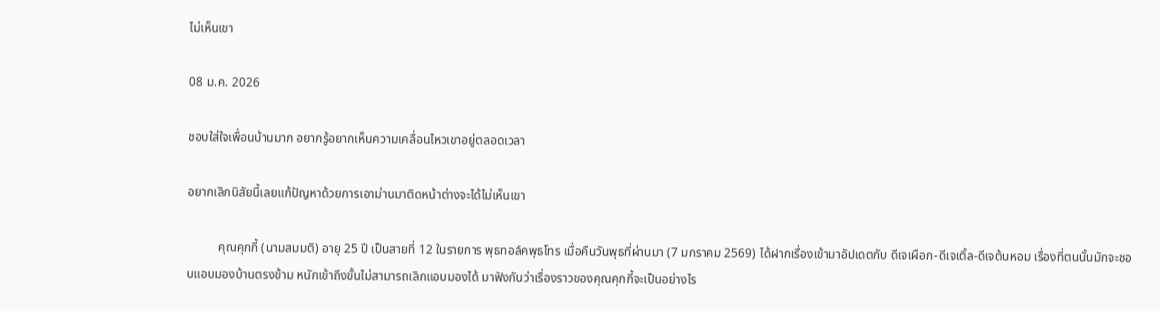ไม่เห็นเขา

08 ม.ค. 2026

ชอบใส่ใจเพื่อนบ้านมาก อยากรู้อยากเห็นความเคลื่อนไหวเขาอยู่ตลอดเวลา

อยากเลิกนิสัยนี้เลยแก้ปัญหาด้วยการเอาม่านมาติดหน้าต่างจะได้ไม่เห็นเขา

          คุณคุกกี้ (นามสมมติ) อายุ 25 ปี เป็นสายที่ 12 ในรายการ พุธทอล์คพุธโทร เมื่อคืนวันพุธที่ผ่านมา (7 มกราคม 2569) ได้ฝากเรื่องเข้ามาอัปเดตกับ ดีเจเผือก-ดีเจเติ้ล-ดีเจต้นหอม เรื่องที่ตนนั้นมักจะชอบแอบมองบ้านตรงข้าม หนักเข้าถึงขั้นไม่สามารถเลิกแอบมองได้ มาฟังกันว่าเรื่องราวของคุณคุกกี้จะเป็นอย่างไร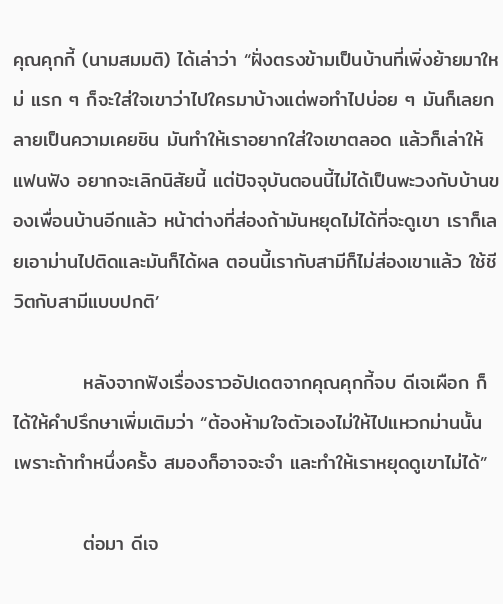คุณคุกกี้ (นามสมมติ) ได้เล่าว่า “ฝั่งตรงข้ามเป็นบ้านที่เพิ่งย้ายมาใหม่ แรก ๆ ก็จะใส่ใจเขาว่าไปใครมาบ้างแต่พอทำไปบ่อย ๆ มันก็เลยกลายเป็นความเคยชิน มันทำให้เราอยากใส่ใจเขาตลอด แล้วก็เล่าให้แฟนฟัง อยากจะเลิกนิสัยนี้ แต่ปัจจุบันตอนนี้ไม่ได้เป็นพะวงกับบ้านของเพื่อนบ้านอีกแล้ว หน้าต่างที่ส่องถ้ามันหยุดไม่ได้ที่จะดูเขา เราก็เลยเอาม่านไปติดและมันก็ได้ผล ตอนนี้เรากับสามีก็ไม่ส่องเขาแล้ว ใช้ชีวิตกับสามีแบบปกติ’

          หลังจากฟังเรื่องราวอัปเดตจากคุณคุกกี้จบ ดีเจเผือก ก็ได้ให้คำปรึกษาเพิ่มเติมว่า “ต้องห้ามใจตัวเองไม่ให้ไปแหวกม่านนั้น เพราะถ้าทำหนึ่งครั้ง สมองก็อาจจะจำ และทำให้เราหยุดดูเขาไม่ได้”

          ต่อมา ดีเจ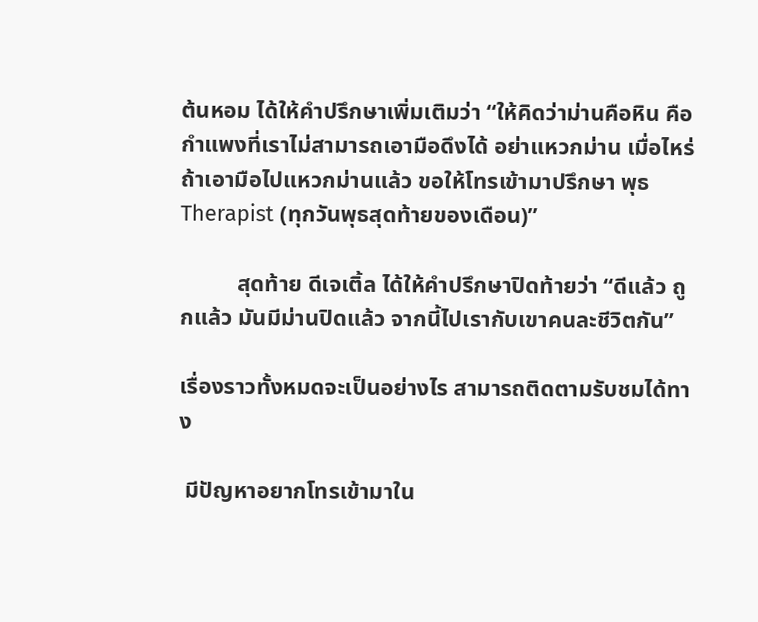ต้นหอม ได้ให้คำปรึกษาเพิ่มเติมว่า “ให้คิดว่าม่านคือหิน คือกำแพงที่เราไม่สามารถเอามือดึงได้ อย่าแหวกม่าน เมื่อไหร่ถ้าเอามือไปแหวกม่านแล้ว ขอให้โทรเข้ามาปรึกษา พุธ Therapist (ทุกวันพุธสุดท้ายของเดือน)”

          สุดท้าย ดีเจเติ้ล ได้ให้คำปรึกษาปิดท้ายว่า “ดีแล้ว ถูกแล้ว มันมีม่านปิดแล้ว จากนี้ไปเรากับเขาคนละชีวิตกัน”

เรื่องราวทั้งหมดจะเป็นอย่างไร สามารถติดตามรับชมได้ทาง

 มีปัญหาอยากโทรเข้ามาใน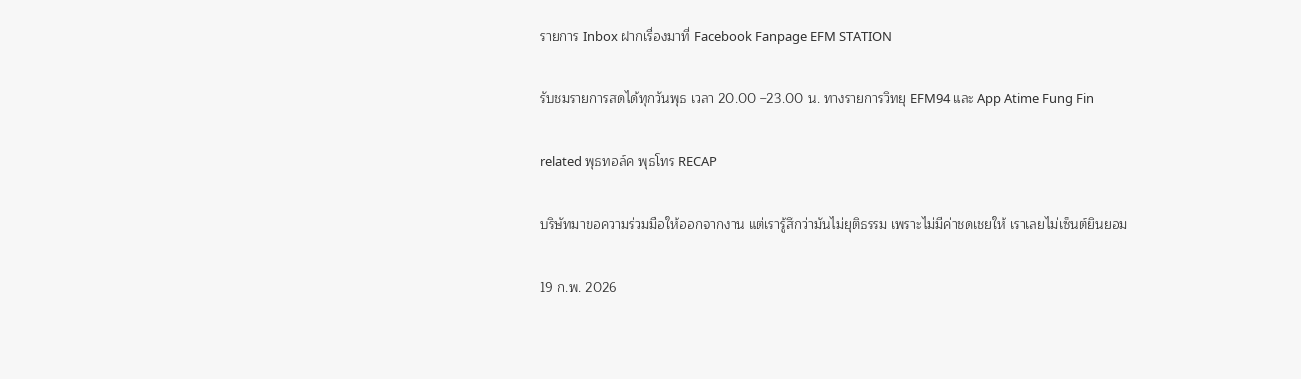รายการ Inbox ฝากเรื่องมาที่ Facebook Fanpage EFM STATION

รับชมรายการสดได้ทุกวันพุธ เวลา 20.00 –23.00 น. ทางรายการวิทยุ EFM94 และ App Atime Fung Fin

related พุธทอล์ค พุธโทร RECAP

บริษัทมาขอความร่วมมือให้ออกจากงาน แต่เรารู้สึกว่ามันไม่ยุติธรรม เพราะไม่มีค่าชดเชยให้ เราเลยไม่เซ็นต์ยินยอม

19 ก.พ. 2026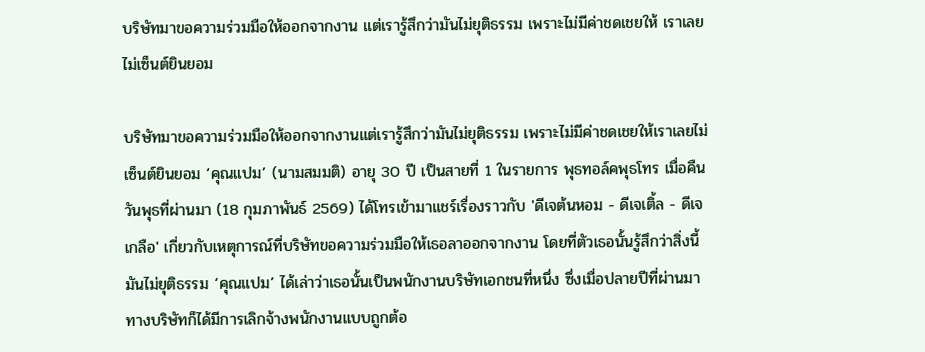บริษัทมาขอความร่วมมือให้ออกจากงาน แต่เรารู้สึกว่ามันไม่ยุติธรรม เพราะไม่มีค่าชดเชยให้ เราเลยไม่เซ็นต์ยินยอม

บริษัทมาขอความร่วมมือให้ออกจากงานแต่เรารู้สึกว่ามันไม่ยุติธรรม เพราะไม่มีค่าชดเชยให้เราเลยไม่เซ็นต์ยินยอม ‘คุณแปม’ (นามสมมติ) อายุ 30 ปี เป็นสายที่ 1 ในรายการ พุธทอล์คพุธโทร เมื่อคืนวันพุธที่ผ่านมา (18 กุมภาพันธ์ 2569) ได้โทรเข้ามาแชร์เรื่องราวกับ 'ดีเจต้นหอม - ดีเจเติ้ล - ดีเจเกลือ' เกี่ยวกับเหตุการณ์ที่บริษัทขอความร่วมมือให้เธอลาออกจากงาน โดยที่ตัวเธอนั้นรู้สึกว่าสิ่งนี้มันไม่ยุติธรรม ‘คุณแปม’ ได้เล่าว่าเธอนั้นเป็นพนักงานบริษัทเอกชนที่หนึ่ง ซึ่งเมื่อปลายปีที่ผ่านมา ทางบริษัทก็ได้มีการเลิกจ้างพนักงานแบบถูกต้อ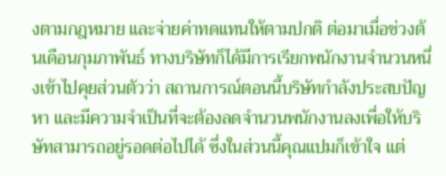งตามกฎหมาย และจ่ายค่าทดแทนให้ตามปกติ ต่อมาเมื่อช่วงต้นเดือนกุมภาพันธ์ ทางบริษัทก็ได้มีการเรียกพนักงานจำนวนหนึ่งเข้าไปคุยส่วนตัวว่า สถานการณ์ตอนนี้บริษัทกำลังประสบปัญหา และมีความจำเป็นที่จะต้องลดจำนวนพนักงานลงเพื่อให้บริษัทสามารถอยู่รอดต่อไปได้ ซึ่งในส่วนนี้คุณแปมก็เข้าใจ แต่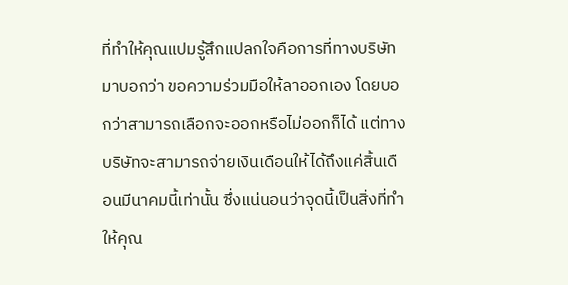ที่ทำให้คุณแปมรู้สึกแปลกใจคือการที่ทางบริษัทมาบอกว่า ขอความร่วมมือให้ลาออกเอง โดยบอกว่าสามารถเลือกจะออกหรือไม่ออกก็ได้ แต่ทางบริษัทจะสามารถจ่ายเงินเดือนให้ได้ถึงแค่สิ้นเดือนมีนาคมนี้เท่านั้น ซึ่งแน่นอนว่าจุดนี้เป็นสิ่งที่ทำให้คุณ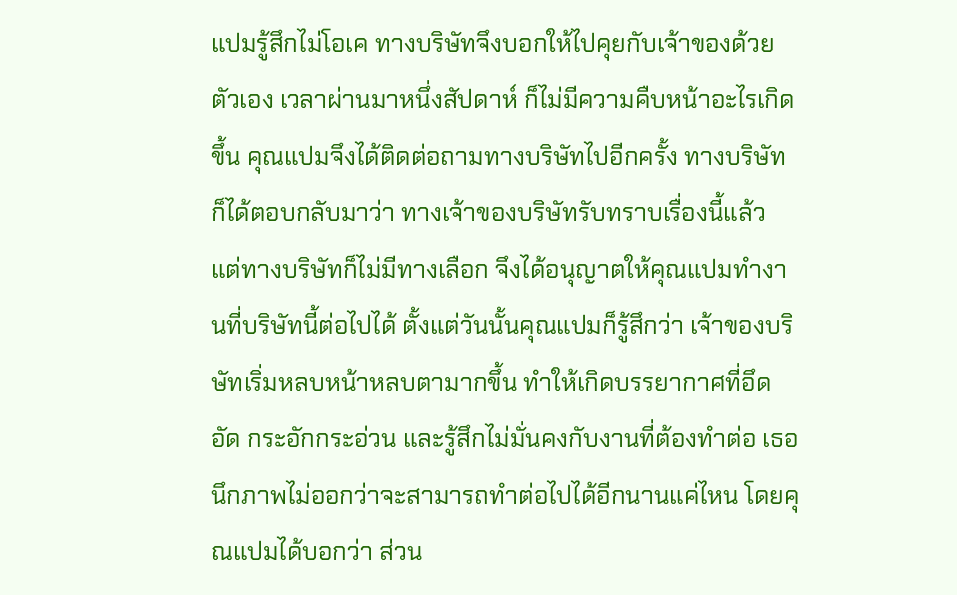แปมรู้สึกไม่โอเค ทางบริษัทจึงบอกให้ไปคุยกับเจ้าของด้วยตัวเอง เวลาผ่านมาหนึ่งสัปดาห์ ก็ไม่มีความคืบหน้าอะไรเกิดขึ้น คุณแปมจึงได้ติดต่อถามทางบริษัทไปอีกครั้ง ทางบริษัทก็ได้ตอบกลับมาว่า ทางเจ้าของบริษัทรับทราบเรื่องนี้แล้ว แต่ทางบริษัทก็ไม่มีทางเลือก จึงได้อนุญาตให้คุณแปมทำงานที่บริษัทนี้ต่อไปได้ ตั้งแต่วันนั้นคุณแปมก็รู้สึกว่า เจ้าของบริษัทเริ่มหลบหน้าหลบตามากขึ้น ทำให้เกิดบรรยากาศที่อึดอัด กระอักกระอ่วน และรู้สึกไม่มั่นคงกับงานที่ต้องทำต่อ เธอนึกภาพไม่ออกว่าจะสามารถทำต่อไปได้อีกนานแค่ไหน โดยคุณแปมได้บอกว่า ส่วน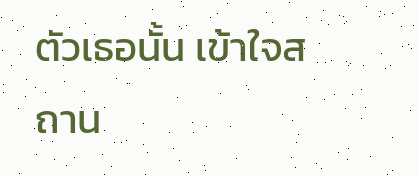ตัวเธอนั้น เข้าใจสถาน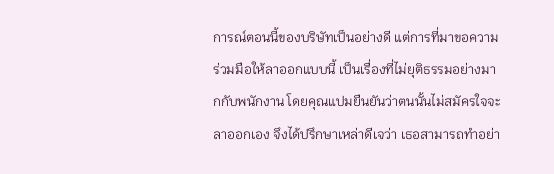การณ์ตอนนี้ของบริษัทเป็นอย่างดี แต่การที่มาขอความร่วมมือให้ลาออกแบบนี้ เป็นเรื่องที่ไม่ยุติธรรมอย่างมากกับพนักงาน โดยคุณแปมยืนยันว่าตนนั้นไม่สมัครใจจะลาออกเอง จึงได้ปรึกษาเหล่าดีเจว่า เธอสามารถทำอย่า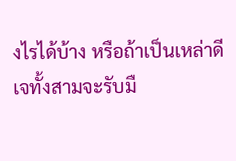งไรได้บ้าง หรือถ้าเป็นเหล่าดีเจทั้งสามจะรับมื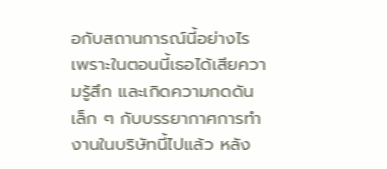อกับสถานการณ์นี้อย่างไร เพราะในตอนนี้เธอได้เสียความรู้สึก และเกิดความกดดันเล็ก ๆ กับบรรยากาศการทำงานในบริษัทนี้ไปแล้ว หลัง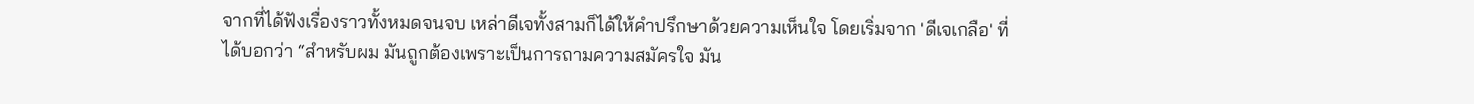จากที่ได้ฟังเรื่องราวทั้งหมดจนจบ เหล่าดีเจทั้งสามก็ได้ให้คำปรึกษาด้วยความเห็นใจ โดยเริ่มจาก 'ดีเจเกลือ' ที่ได้บอกว่า “สำหรับผม มันถูกต้องเพราะเป็นการถามความสมัครใจ มัน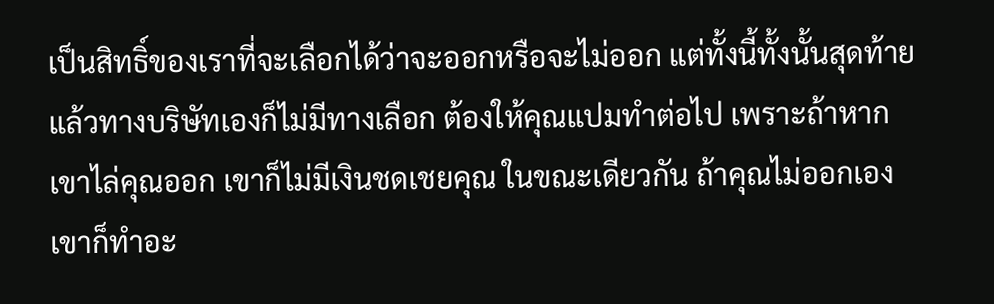เป็นสิทธิ์ของเราที่จะเลือกได้ว่าจะออกหรือจะไม่ออก แต่ทั้งนี้ทั้งนั้นสุดท้ายแล้วทางบริษัทเองก็ไม่มีทางเลือก ต้องให้คุณแปมทำต่อไป เพราะถ้าหากเขาไล่คุณออก เขาก็ไม่มีเงินชดเชยคุณ ในขณะเดียวกัน ถ้าคุณไม่ออกเองเขาก็ทำอะ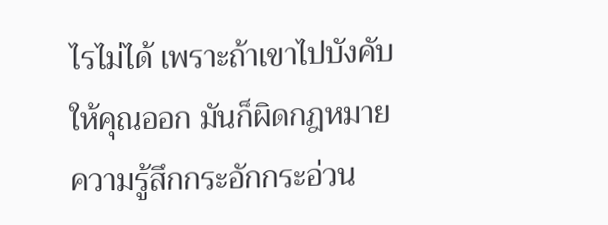ไรไม่ได้ เพราะถ้าเขาไปบังคับให้คุณออก มันก็ผิดกฎหมาย ความรู้สึกกระอักกระอ่วน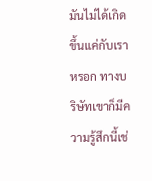มันไม่ได้เกิดขึ้นแค่กับเราหรอก ทางบริษัทเขาก็มีความรู้สึกนี้เช่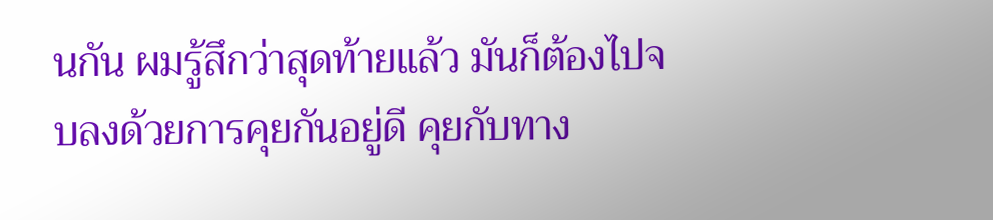นกัน ผมรู้สึกว่าสุดท้ายแล้ว มันก็ต้องไปจบลงด้วยการคุยกันอยู่ดี คุยกับทาง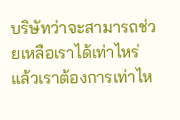บริษัทว่าจะสามารถช่วยเหลือเราได้เท่าไหร่ แล้วเราต้องการเท่าไห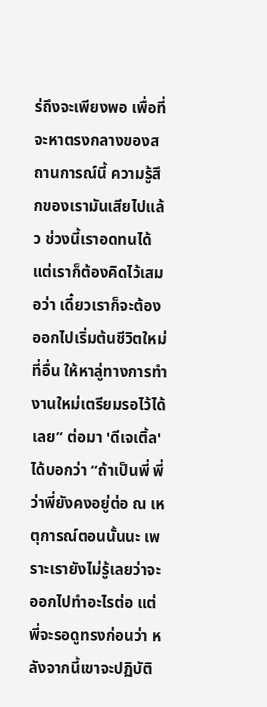ร่ถึงจะเพียงพอ เพื่อที่จะหาตรงกลางของสถานการณ์นี้ ความรู้สึกของเรามันเสียไปแล้ว ช่วงนี้เราอดทนได้ แต่เราก็ต้องคิดไว้เสมอว่า เดี๋ยวเราก็จะต้องออกไปเริ่มต้นชีวิตใหม่ที่อื่น ให้หาลู่ทางการทำงานใหม่เตรียมรอไว้ได้เลย” ต่อมา 'ดีเจเติ้ล' ได้บอกว่า “ถ้าเป็นพี่ พี่ว่าพี่ยังคงอยู่ต่อ ณ เหตุการณ์ตอนนั้นนะ เพราะเรายังไม่รู้เลยว่าจะออกไปทำอะไรต่อ แต่พี่จะรอดูทรงก่อนว่า หลังจากนี้เขาจะปฏิบัติ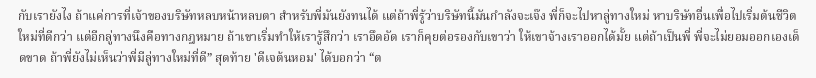กับเรายังไง ถ้าแค่การที่เจ้าของบริษัทหลบหน้าหลบตา สำหรับพี่มันยังทนได้ แต่ถ้าพี่รู้ว่าบริษัทนี้มันกำลังจะเจ๊ง พี่ก็จะไปหาลู่ทางใหม่ หาบริษัทอื่นเพื่อไปเริ่มต้นชีวิตใหม่ที่ดีกว่า แต่อีกลู่ทางนึงคือทางกฎหมาย ถ้าเขาเริ่มทำให้เรารู้สึกว่า เราอึดอัด เราก็คุยต่อรองกับเขาว่า ให้เขาจ้างเราออกได้มั้ย แต่ถ้าเป็นพี่ พี่จะไม่ยอมออกเองเด็ดขาด ถ้าพี่ยังไม่เห็นว่าพี่มีลู่ทางใหม่ที่ดี” สุดท้าย 'ดีเจต้นหอม' ได้บอกว่า “ต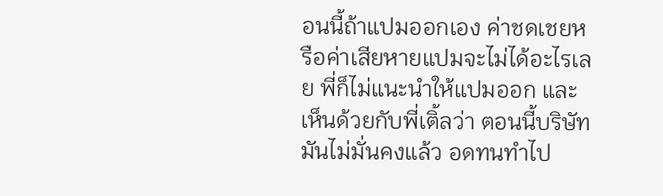อนนี้ถ้าแปมออกเอง ค่าชดเชยหรือค่าเสียหายแปมจะไม่ได้อะไรเลย พี่ก็ไม่แนะนำให้แปมออก และเห็นด้วยกับพี่เติ้ลว่า ตอนนี้บริษัทมันไม่มั่นคงแล้ว อดทนทำไป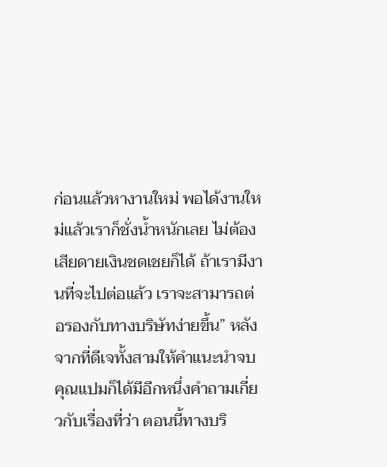ก่อนแล้วหางานใหม่ พอได้งานใหม่แล้วเราก็ชั่งน้ำหนักเลย ไม่ต้องเสียดายเงินชดเชยก็ได้ ถ้าเรามีงานที่จะไปต่อแล้ว เราจะสามารถต่อรองกับทางบริษัทง่ายขึ้น” หลังจากที่ดีเจทั้งสามให้คำแนะนำจบ คุณแปมก็ได้มีอีกหนึ่งคำถามเกี่ยวกับเรื่องที่ว่า ตอนนี้ทางบริ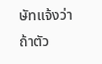ษัทแจ้งว่า ถ้าตัว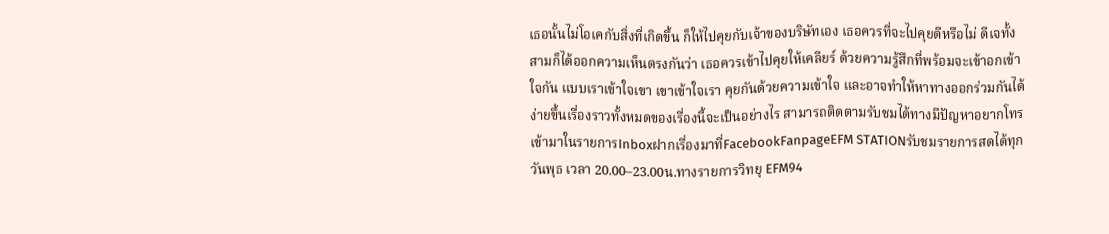เธอนั้นไม่โอเคกับสิ่งที่เกิดขึ้น ก็ให้ไปคุยกับเจ้าของบริษัทเอง เธอควรที่จะไปคุยดีหรือไม่ ดีเจทั้งสามก็ได้ออกความเห็นตรงกันว่า เธอควรเข้าไปคุยให้เคลียร์ ด้วยความรู้สึกที่พร้อมจะเข้าอกเข้าใจกัน แบบเราเข้าใจเขา เขาเข้าใจเรา คุยกันด้วยความเข้าใจ และอาจทำให้หาทางออกร่วมกันได้ง่ายขึ้นเรื่องราวทั้งหมดของเรื่องนี้จะเป็นอย่างไร สามารถติดตามรับชมได้ทางมีปัญหาอยากโทรเข้ามาในรายการInboxฝากเรื่องมาที่FacebookFanpageEFM STATIONรับชมรายการสดได้ทุกวันพุธ เวลา 20.00–23.00น.ทางรายการวิทยุ EFM94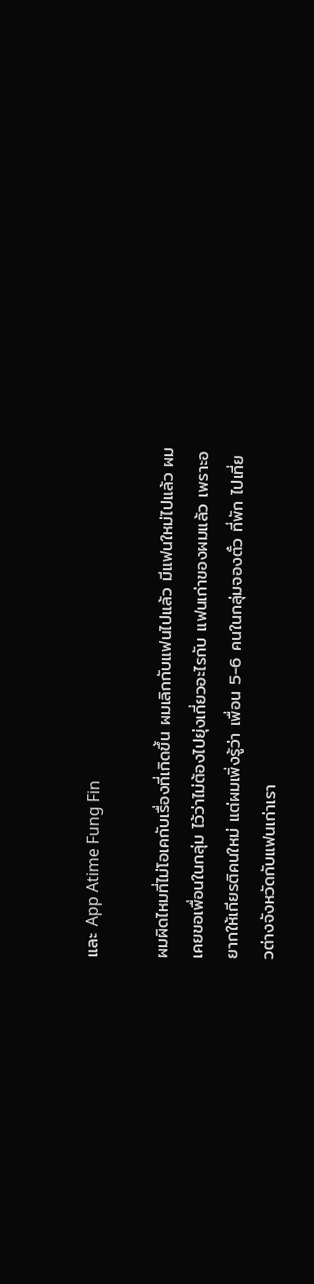และ App Atime Fung Fin

ผมผิดไหมที่ไม่โอเคกับเรื่องที่เกิดขึ้น ผมเลิกกับแฟนไปแล้ว มีแฟนใหม่ไปแล้ว ผมเคยขอเพื่อนในกลุ่ม ไว้ว่าไม่ต้องไปยุ่งเกี่ยวอะไรกับ แฟนเก่าของผมแล้ว เพราะอยากให้เกียรติคนใหม่ แต่ผมเพิ่งรู้ว่า เพื่อน 5-6 คนในกลุ่มจองตั๋ว ที่พัก ไปเที่ยวต่างจังหวัดกับแฟนเก่าเรา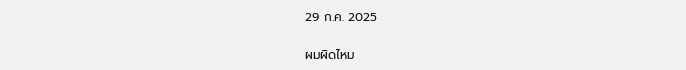29 ก.ค. 2025

ผมผิดไหม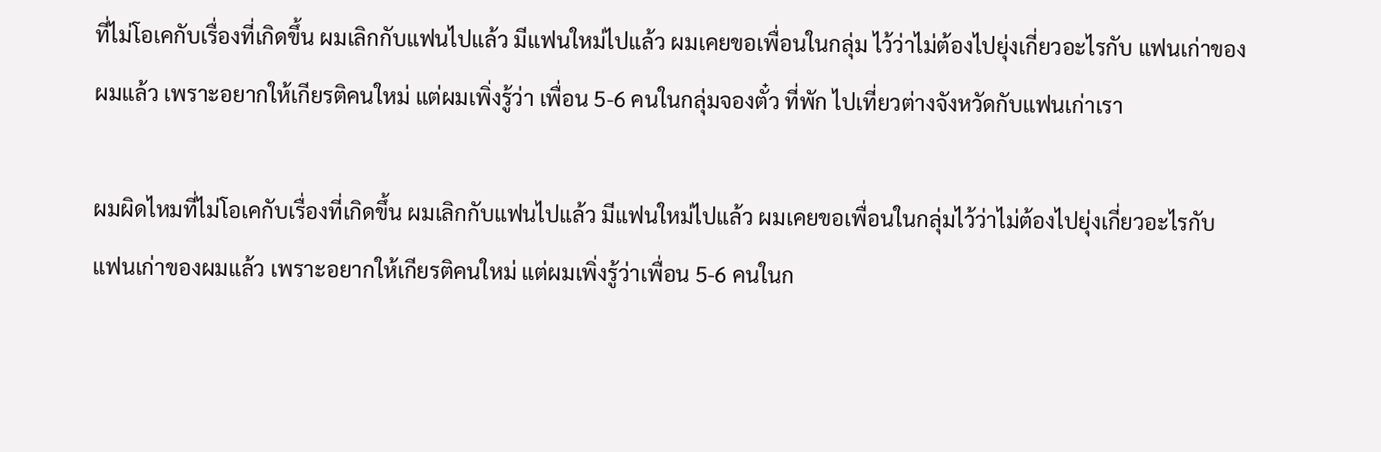ที่ไม่โอเคกับเรื่องที่เกิดขึ้น ผมเลิกกับแฟนไปแล้ว มีแฟนใหม่ไปแล้ว ผมเคยขอเพื่อนในกลุ่ม ไว้ว่าไม่ต้องไปยุ่งเกี่ยวอะไรกับ แฟนเก่าของผมแล้ว เพราะอยากให้เกียรติคนใหม่ แต่ผมเพิ่งรู้ว่า เพื่อน 5-6 คนในกลุ่มจองตั๋ว ที่พัก ไปเที่ยวต่างจังหวัดกับแฟนเก่าเรา

ผมผิดไหมที่ไม่โอเคกับเรื่องที่เกิดขึ้น ผมเลิกกับแฟนไปแล้ว มีแฟนใหม่ไปแล้ว ผมเคยขอเพื่อนในกลุ่มไว้ว่าไม่ต้องไปยุ่งเกี่ยวอะไรกับ แฟนเก่าของผมแล้ว เพราะอยากให้เกียรติคนใหม่ แต่ผมเพิ่งรู้ว่าเพื่อน 5-6 คนในก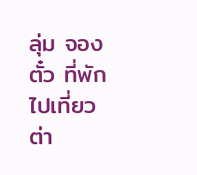ลุ่ม จองตั๋ว ที่พัก ไปเที่ยวต่า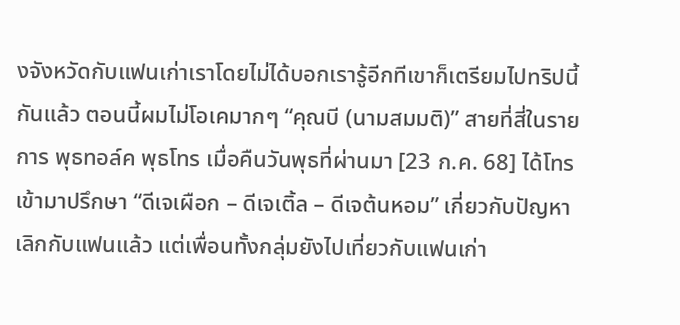งจังหวัดกับแฟนเก่าเราโดยไม่ได้บอกเรารู้อีกทีเขาก็เตรียมไปทริปนี้กันแล้ว ตอนนี้ผมไม่โอเคมากๆ “คุณบี (นามสมมติ)” สายที่สี่ในรายการ พุธทอล์ค พุธโทร เมื่อคืนวันพุธที่ผ่านมา [23 ก.ค. 68] ได้โทรเข้ามาปรึกษา “ดีเจเผือก – ดีเจเติ้ล – ดีเจต้นหอม” เกี่ยวกับปัญหาเลิกกับแฟนแล้ว แต่เพื่อนทั้งกลุ่มยังไปเที่ยวกับแฟนเก่า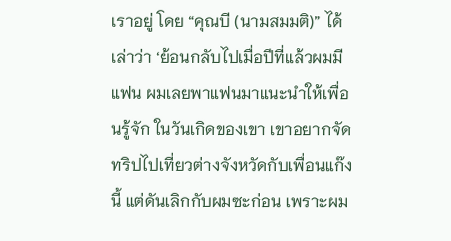เราอยู่ โดย “คุณบี (นามสมมติ)” ได้เล่าว่า ‘ย้อนกลับไปเมื่อปีที่แล้วผมมีแฟน ผมเลยพาแฟนมาแนะนำให้เพื่อนรู้จัก ในวันเกิดของเขา เขาอยากจัดทริปไปเที่ยวต่างจังหวัดกับเพื่อนแก๊งนี้ แต่ดันเลิกกับผมซะก่อน เพราะผม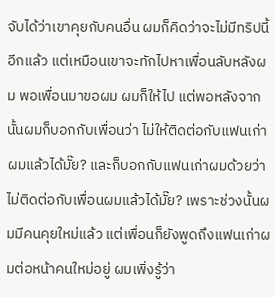จับได้ว่าเขาคุยกับคนอื่น ผมก็คิดว่าจะไม่มีทริปนี้อีกแล้ว แต่เหมือนเขาจะทักไปหาเพื่อนลับหลังผม พอเพื่อนมาขอผม ผมก็ให้ไป แต่พอหลังจากนั้นผมก็บอกกับเพื่อนว่า ไม่ให้ติดต่อกับแฟนเก่าผมแล้วได้มั๊ย? และก็บอกกับแฟนเก่าผมด้วยว่า ไม่ติดต่อกับเพื่อนผมแล้วได้มั๊ย? เพราะช่วงนั้นผมมีคนคุยใหม่แล้ว แต่เพื่อนก็ยังพูดถึงแฟนเก่าผมต่อหน้าคนใหม่อยู่ ผมเพิ่งรู้ว่า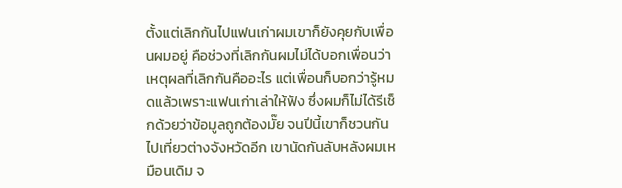ตั้งแต่เลิกกันไปแฟนเก่าผมเขาก็ยังคุยกับเพื่อนผมอยู่ คือช่วงที่เลิกกันผมไม่ได้บอกเพื่อนว่าเหตุผลที่เลิกกันคืออะไร แต่เพื่อนก็บอกว่ารู้หมดแล้วเพราะแฟนเก่าเล่าให้ฟัง ซึ่งผมก็ไม่ได้รีเช็กด้วยว่าข้อมูลถูกต้องมั๊ย จนปีนี้เขาก็ชวนกันไปเที่ยวต่างจังหวัดอีก เขานัดกันลับหลังผมเหมือนเดิม จ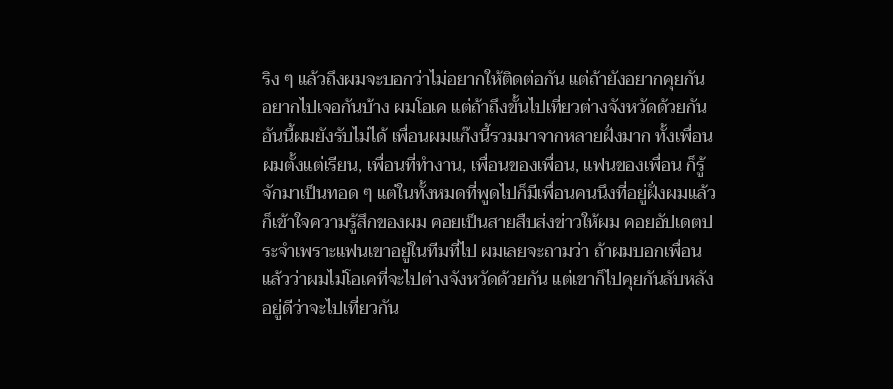ริง ๆ แล้วถึงผมจะบอกว่าไม่อยากให้ติดต่อกัน แต่ถ้ายังอยากคุยกัน อยากไปเจอกันบ้าง ผมโอเค แต่ถ้าถึงขั้นไปเที่ยวต่างจังหวัดด้วยกัน อันนี้ผมยังรับไม่ได้ เพื่อนผมแก๊งนี้รวมมาจากหลายฝั่งมาก ทั้งเพื่อนผมตั้งแต่เรียน, เพื่อนที่ทำงาน, เพื่อนของเพื่อน, แฟนของเพื่อน ก็รู้จักมาเป็นทอด ๆ แต่ในทั้งหมดที่พูดไปก็มีเพื่อนคนนึงที่อยู่ฝั่งผมแล้วก็เข้าใจความรู้สึกของผม คอยเป็นสายสืบส่งข่าวให้ผม คอยอัปเดตประจำเพราะแฟนเขาอยู่ในทีมที่ไป ผมเลยจะถามว่า ถ้าผมบอกเพื่อนแล้วว่าผมไม่โอเคที่จะไปต่างจังหวัดด้วยกัน แต่เขาก็ไปคุยกันลับหลังอยู่ดีว่าจะไปเที่ยวกัน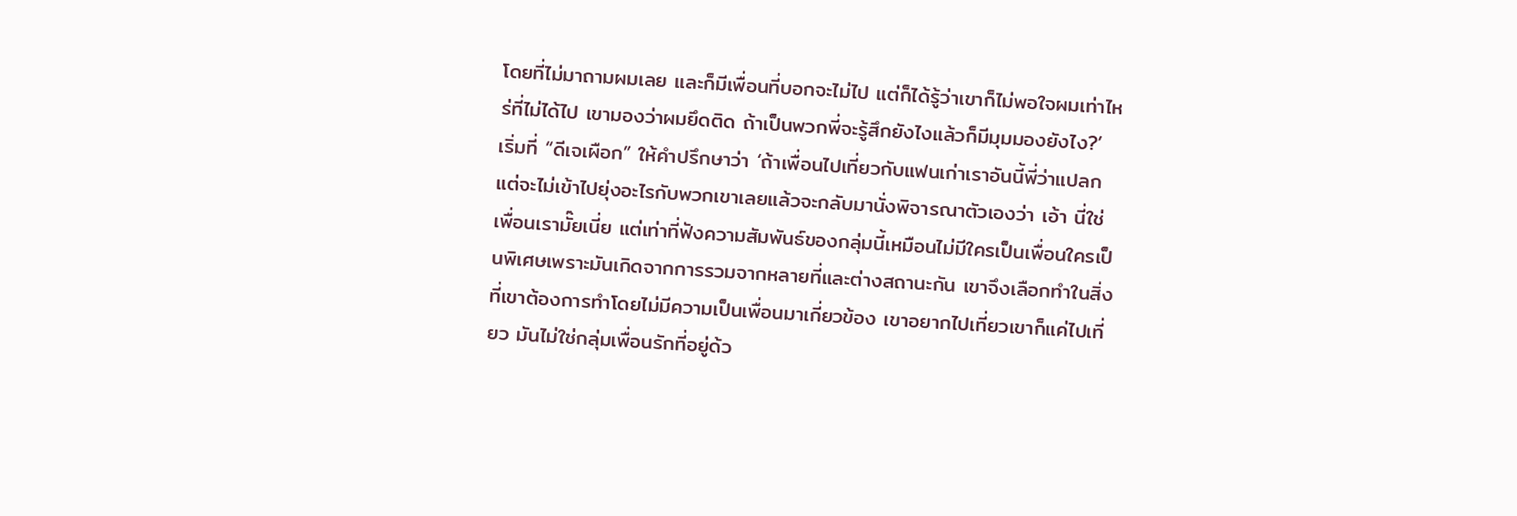โดยที่ไม่มาถามผมเลย และก็มีเพื่อนที่บอกจะไม่ไป แต่ก็ได้รู้ว่าเขาก็ไม่พอใจผมเท่าไหร่ที่ไม่ได้ไป เขามองว่าผมยึดติด ถ้าเป็นพวกพี่จะรู้สึกยังไงแล้วก็มีมุมมองยังไง?’ เริ่มที่ “ดีเจเผือก” ให้คำปรึกษาว่า ‘ถ้าเพื่อนไปเที่ยวกับแฟนเก่าเราอันนี้พี่ว่าแปลก แต่จะไม่เข้าไปยุ่งอะไรกับพวกเขาเลยแล้วจะกลับมานั่งพิจารณาตัวเองว่า เอ้า นี่ใช่เพื่อนเรามั๊ยเนี่ย แต่เท่าที่ฟังความสัมพันธ์ของกลุ่มนี้เหมือนไม่มีใครเป็นเพื่อนใครเป็นพิเศษเพราะมันเกิดจากการรวมจากหลายที่และต่างสถานะกัน เขาจึงเลือกทำในสิ่งที่เขาต้องการทำโดยไม่มีความเป็นเพื่อนมาเกี่ยวข้อง เขาอยากไปเที่ยวเขาก็แค่ไปเที่ยว มันไม่ใช่กลุ่มเพื่อนรักที่อยู่ด้ว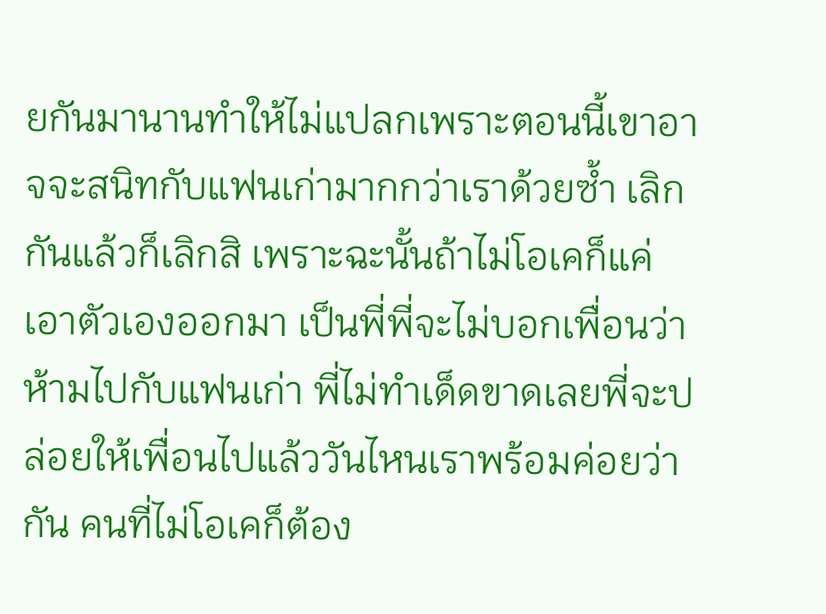ยกันมานานทำให้ไม่แปลกเพราะตอนนี้เขาอาจจะสนิทกับแฟนเก่ามากกว่าเราด้วยซ้ำ เลิกกันแล้วก็เลิกสิ เพราะฉะนั้นถ้าไม่โอเคก็แค่เอาตัวเองออกมา เป็นพี่พี่จะไม่บอกเพื่อนว่าห้ามไปกับแฟนเก่า พี่ไม่ทำเด็ดขาดเลยพี่จะปล่อยให้เพื่อนไปแล้ววันไหนเราพร้อมค่อยว่ากัน คนที่ไม่โอเคก็ต้อง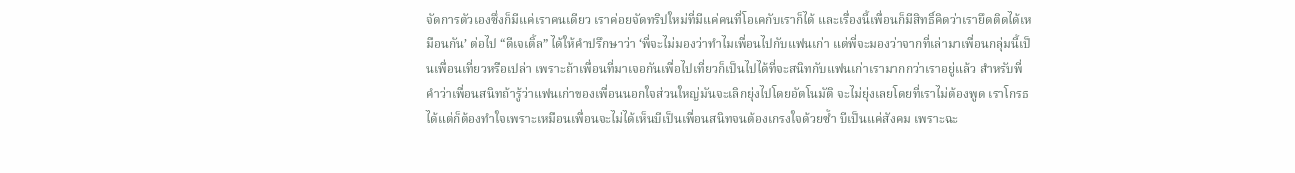จัดการตัวเองซึ่งก็มีแค่เราคนเดียว เราค่อยจัดทริปใหม่ที่มีแค่คนที่โอเคกับเราก็ได้ และเรื่องนี้เพื่อนก็มีสิทธิ์คิดว่าเรายึดติดได้เหมือนกัน’ ต่อไป “ดีเจเติ้ล” ได้ให้คำปรึกษาว่า ‘พี่จะไม่มองว่าทำไมเพื่อนไปกับแฟนเก่า แต่พี่จะมองว่าจากที่เล่ามาเพื่อนกลุ่มนี้เป็นเพื่อนเที่ยวหรือเปล่า เพราะถ้าเพื่อนที่มาเจอกันเพื่อไปเที่ยวก็เป็นไปได้ที่จะสนิทกับแฟนเก่าเรามากกว่าเราอยู่แล้ว สำหรับพี่คำว่าเพื่อนสนิทถ้ารู้ว่าแฟนเก่าของเพื่อนนอกใจส่วนใหญ่มันจะเลิกยุ่งไปโดยอัตโนมัติ จะไม่ยุ่งเลยโดยที่เราไม่ต้องพูด เราโกรธได้แต่ก็ต้องทำใจเพราะเหมือนเพื่อนจะไม่ได้เห็นบีเป็นเพื่อนสนิทจนต้องเกรงใจด้วยซ้ำ บีเป็นแค่สังคม เพราะฉะ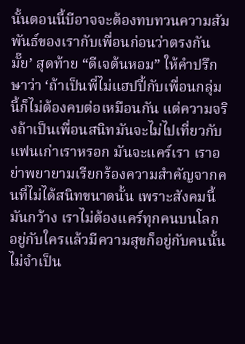นั้นตอนนี้บีอาจจะต้องทบทวนความสัมพันธ์ของเรากับเพื่อนก่อนว่าตรงกันมั๊ย’ สุดท้าย “ดีเจต้นหอม” ให้คำปรึกษาว่า ‘ถ้าเป็นพี่ไม่แฮปปี้กับเพื่อนกลุ่มนี้ก็ไม่ต้องคบต่อเหมือนกัน แต่ความจริงถ้าเป็นเพื่อนสนิทมันจะไม่ไปเที่ยวกับแฟนเก่าเราหรอก มันจะแคร์เรา เราอย่าพยายามเรียกร้องความสำคัญจากคนที่ไม่ได้สนิทขนาดนั้น เพราะสังคมนี้มันกว้าง เราไม่ต้องแคร์ทุกคนบนโลก อยู่กับใครแล้วมีความสุขก็อยู่กับคนนั้นไม่จำเป็น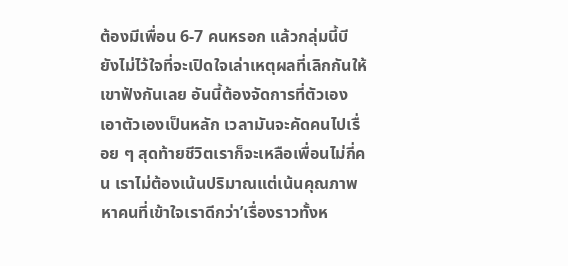ต้องมีเพื่อน 6-7 คนหรอก แล้วกลุ่มนี้บียังไม่ไว้ใจที่จะเปิดใจเล่าเหตุผลที่เลิกกันให้เขาฟังกันเลย อันนี้ต้องจัดการที่ตัวเอง เอาตัวเองเป็นหลัก เวลามันจะคัดคนไปเรื่อย ๆ สุดท้ายชีวิตเราก็จะเหลือเพื่อนไม่กี่คน เราไม่ต้องเน้นปริมาณแต่เน้นคุณภาพ หาคนที่เข้าใจเราดีกว่า’เรื่องราวทั้งห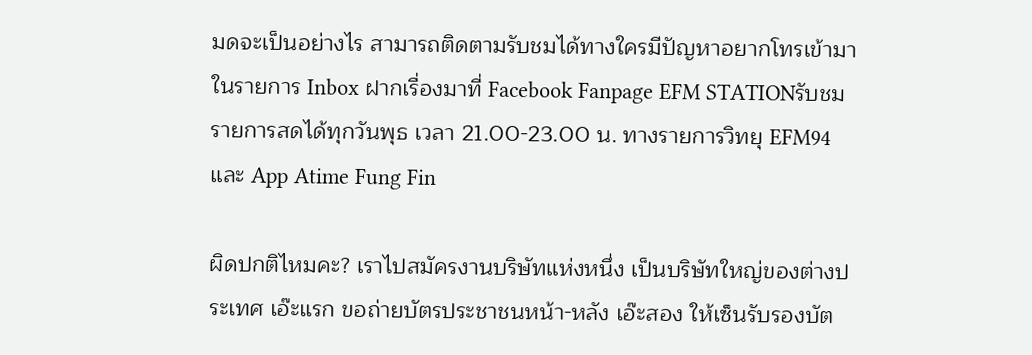มดจะเป็นอย่างไร สามารถติดตามรับชมได้ทางใครมีปัญหาอยากโทรเข้ามาในรายการ Inbox ฝากเรื่องมาที่ Facebook Fanpage EFM STATIONรับชมรายการสดได้ทุกวันพุธ เวลา 21.00-23.00 น. ทางรายการวิทยุ EFM94 และ App Atime Fung Fin

ผิดปกติไหมคะ? เราไปสมัครงานบริษัทแห่งหนึ่ง เป็นบริษัทใหญ่ของต่างประเทศ เอ๊ะแรก ขอถ่ายบัตรประชาชนหน้า-หลัง เอ๊ะสอง ให้เซ็นรับรองบัต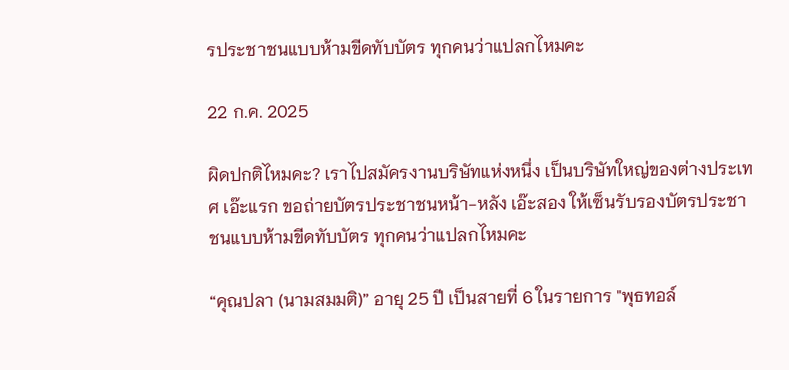รประชาชนแบบห้ามขีดทับบัตร ทุกคนว่าแปลกไหมคะ

22 ก.ค. 2025

ผิดปกติไหมคะ? เราไปสมัครงานบริษัทแห่งหนึ่ง เป็นบริษัทใหญ่ของต่างประเทศ เอ๊ะแรก ขอถ่ายบัตรประชาชนหน้า-หลัง เอ๊ะสอง ให้เซ็นรับรองบัตรประชาชนแบบห้ามขีดทับบัตร ทุกคนว่าแปลกไหมคะ

“คุณปลา (นามสมมติ)” อายุ 25 ปี เป็นสายที่ 6 ในรายการ "พุธทอล์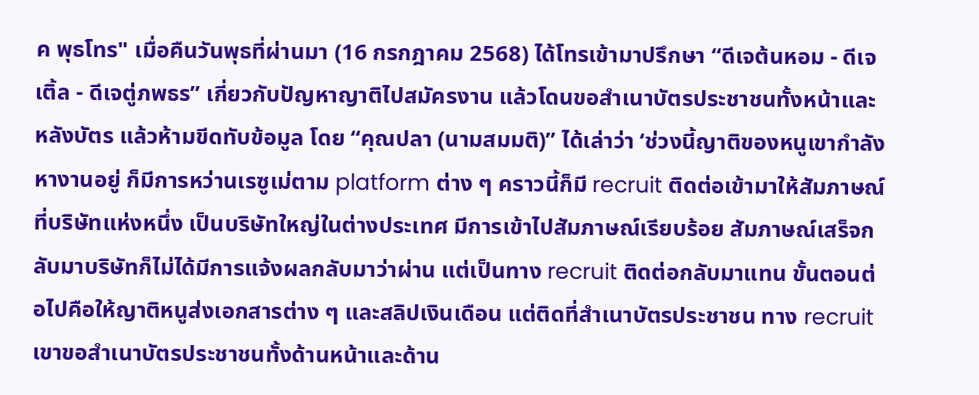ค พุธโทร" เมื่อคืนวันพุธที่ผ่านมา (16 กรกฎาคม 2568) ได้โทรเข้ามาปรึกษา “ดีเจต้นหอม - ดีเจเติ้ล - ดีเจตู่ภพธร” เกี่ยวกับปัญหาญาติไปสมัครงาน แล้วโดนขอสำเนาบัตรประชาชนทั้งหน้าและหลังบัตร แล้วห้ามขีดทับข้อมูล โดย “คุณปลา (นามสมมติ)” ได้เล่าว่า ‘ช่วงนี้ญาติของหนูเขากำลังหางานอยู่ ก็มีการหว่านเรซูเม่ตาม platform ต่าง ๆ คราวนี้ก็มี recruit ติดต่อเข้ามาให้สัมภาษณ์ที่บริษัทแห่งหนึ่ง เป็นบริษัทใหญ่ในต่างประเทศ มีการเข้าไปสัมภาษณ์เรียบร้อย สัมภาษณ์เสร็จกลับมาบริษัทก็ไม่ได้มีการแจ้งผลกลับมาว่าผ่าน แต่เป็นทาง recruit ติดต่อกลับมาแทน ขั้นตอนต่อไปคือให้ญาติหนูส่งเอกสารต่าง ๆ และสลิปเงินเดือน แต่ติดที่สำเนาบัตรประชาชน ทาง recruit เขาขอสำเนาบัตรประชาชนทั้งด้านหน้าและด้าน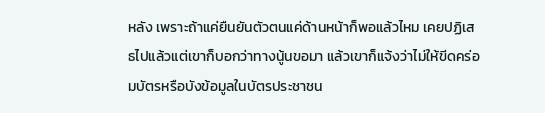หลัง เพราะถ้าแค่ยืนยันตัวตนแค่ด้านหน้าก็พอแล้วไหม เคยปฏิเสธไปแล้วแต่เขาก็บอกว่าทางนู้นขอมา แล้วเขาก็แจ้งว่าไม่ให้ขีดคร่อมบัตรหรือบังข้อมูลในบัตรประชาชน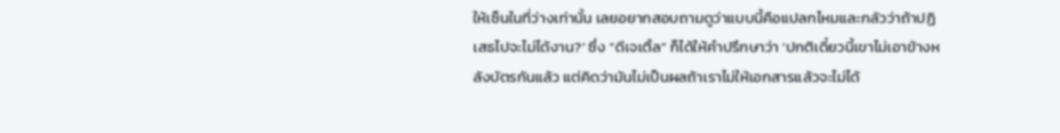ให้เซ็นในที่ว่างเท่านั้น เลยอยากสอบถามดูว่าแบบนี้คือแปลกไหมและกลัวว่าถ้าปฏิเสธไปจะไม่ได้งาน?’ ซึ่ง “ดีเจเติ้ล” ก็ได้ให้คำปรึกษาว่า ‘ปกติเดี๋ยวนี้เขาไม่เอาข้างหลังบัตรกันแล้ว แต่คิดว่ามันไม่เป็นผลถ้าเราไม่ให้เอกสารแล้วจะไม่ได้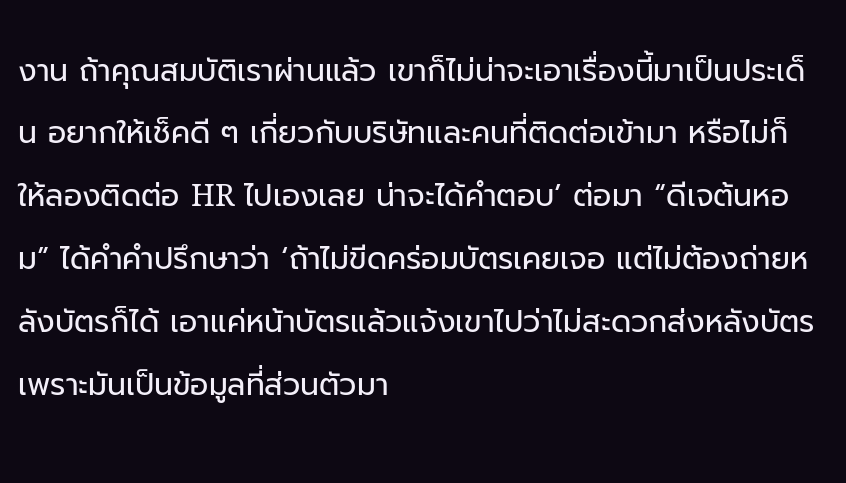งาน ถ้าคุณสมบัติเราผ่านแล้ว เขาก็ไม่น่าจะเอาเรื่องนี้มาเป็นประเด็น อยากให้เช็คดี ๆ เกี่ยวกับบริษัทและคนที่ติดต่อเข้ามา หรือไม่ก็ให้ลองติดต่อ HR ไปเองเลย น่าจะได้คำตอบ’ ต่อมา “ดีเจต้นหอม” ได้คำคำปรึกษาว่า ‘ถ้าไม่ขีดคร่อมบัตรเคยเจอ แต่ไม่ต้องถ่ายหลังบัตรก็ได้ เอาแค่หน้าบัตรแล้วแจ้งเขาไปว่าไม่สะดวกส่งหลังบัตร เพราะมันเป็นข้อมูลที่ส่วนตัวมา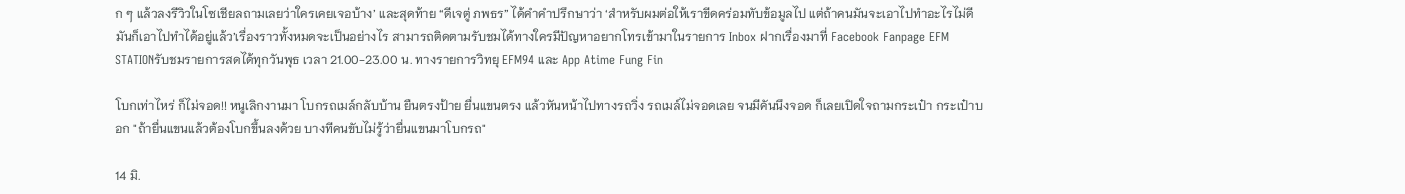ก ๆ แล้วลงรีวิวในโซเชียลถามเลยว่าใครเคยเจอบ้าง’ และสุดท้าย “ดีเจตู่ ภพธร” ได้คำคำปรึกษาว่า ‘สำหรับผมต่อให้เราขีดคร่อมทับข้อมูลไป แต่ถ้าคนมันจะเอาไปทำอะไรไม่ดี มันก็เอาไปทำได้อยู่แล้ว’เรื่องราวทั้งหมดจะเป็นอย่างไร สามารถติดตามรับชมได้ทางใครมีปัญหาอยากโทรเข้ามาในรายการ Inbox ฝากเรื่องมาที่ Facebook Fanpage EFM STATIONรับชมรายการสดได้ทุกวันพุธ เวลา 21.00-23.00 น. ทางรายการวิทยุ EFM94 และ App Atime Fung Fin

โบกเท่าไหร่ ก็ไม่จอด!! หนูเลิกงานมา โบกรถเมล์กลับบ้าน ยืนตรงป้าย ยื่นแขนตรง แล้วหันหน้าไปทางรถวิ่ง รถเมล์ไม่จอดเลย จนมีคันนึงจอด ก็เลยเปิดใจถามกระเป๋า กระเป๋าบอก "ถ้ายื่นแขนแล้วต้องโบกขึ้นลงด้วย บางทีคนขับไม่รู้ว่ายื่นแขนมาโบกรถ"

14 มิ.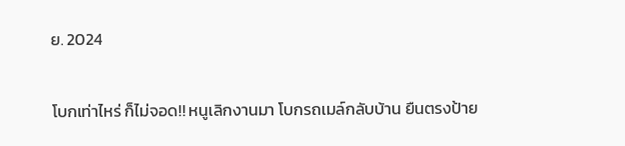ย. 2024

โบกเท่าไหร่ ก็ไม่จอด!! หนูเลิกงานมา โบกรถเมล์กลับบ้าน ยืนตรงป้าย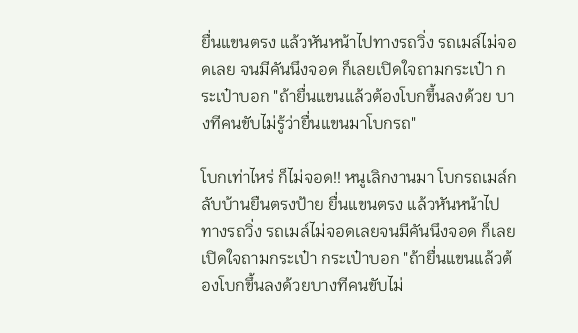ยื่นแขนตรง แล้วหันหน้าไปทางรถวิ่ง รถเมล์ไม่จอดเลย จนมีคันนึงจอด ก็เลยเปิดใจถามกระเป๋า กระเป๋าบอก "ถ้ายื่นแขนแล้วต้องโบกขึ้นลงด้วย บางทีคนขับไม่รู้ว่ายื่นแขนมาโบกรถ"

โบกเท่าไหร่ ก็ไม่จอด!! หนูเลิกงานมา โบกรถเมล์กลับบ้านยืนตรงป้าย ยื่นแขนตรง แล้วหันหน้าไปทางรถวิ่ง รถเมล์ไม่จอดเลยจนมีคันนึงจอด ก็เลยเปิดใจถามกระเป๋า กระเป๋าบอก "ถ้ายื่นแขนแล้วต้องโบกขึ้นลงด้วยบางทีคนขับไม่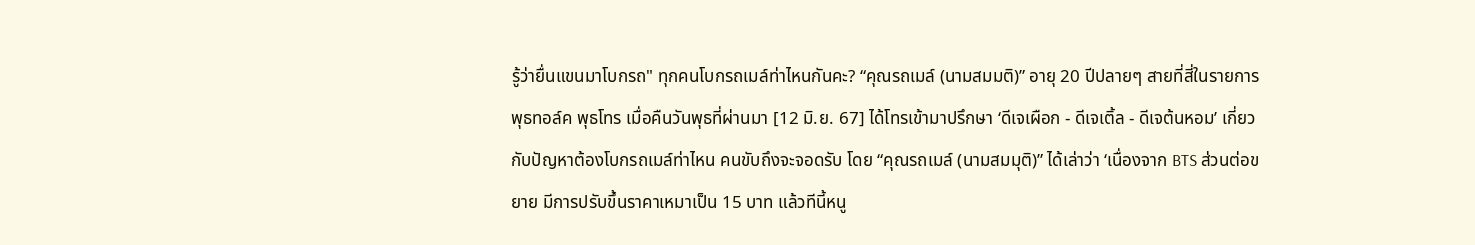รู้ว่ายื่นแขนมาโบกรถ" ทุกคนโบกรถเมล์ท่าไหนกันคะ? “คุณรถเมล์ (นามสมมติ)” อายุ 20 ปีปลายๆ สายที่สี่ในรายการ พุธทอล์ค พุธโทร เมื่อคืนวันพุธที่ผ่านมา [12 มิ.ย. 67] ได้โทรเข้ามาปรึกษา ‘ดีเจเผือก - ดีเจเติ้ล - ดีเจต้นหอม’ เกี่ยวกับปัญหาต้องโบกรถเมล์ท่าไหน คนขับถึงจะจอดรับ โดย “คุณรถเมล์ (นามสมมุติ)” ได้เล่าว่า ‘เนื่องจาก BTS ส่วนต่อขยาย มีการปรับขึ้นราคาเหมาเป็น 15 บาท แล้วทีนี้หนู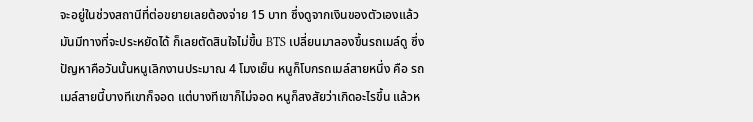จะอยู่ในช่วงสถานีที่ต่อขยายเลยต้องจ่าย 15 บาท ซึ่งดูจากเงินของตัวเองแล้ว มันมีทางที่จะประหยัดได้ ก็เลยตัดสินใจไม่ขึ้น BTS เปลี่ยนมาลองขึ้นรถเมล์ดู ซึ่งปัญหาคือวันนั้นหนูเลิกงานประมาณ 4 โมงเย็น หนูก็โบกรถเมล์สายหนึ่ง คือ รถเมล์สายนี้บางทีเขาก็จอด แต่บางทีเขาก็ไม่จอด หนูก็สงสัยว่าเกิดอะไรขึ้น แล้วห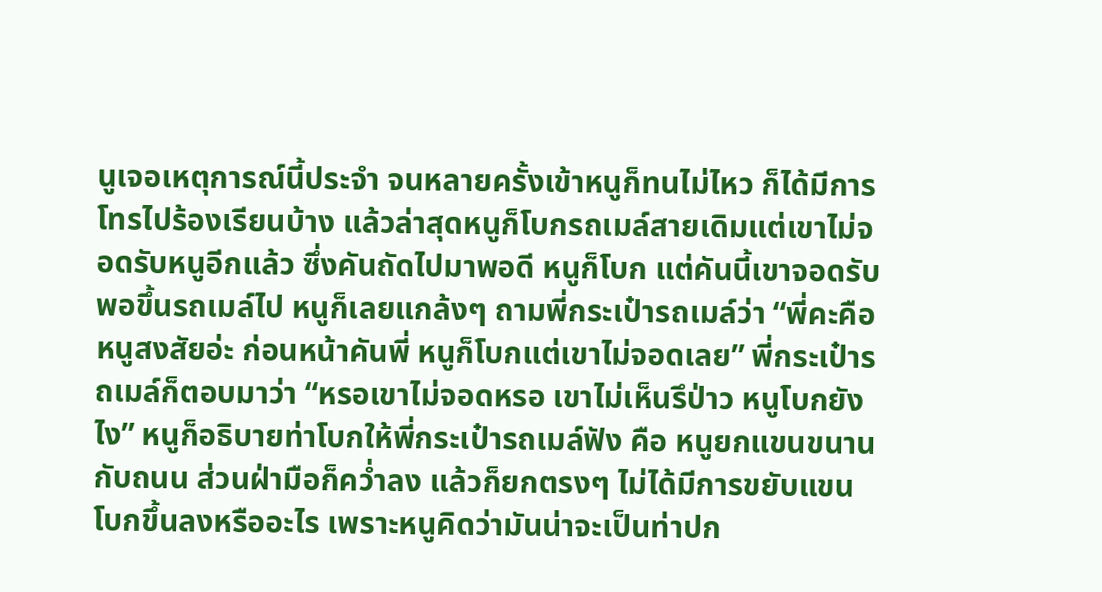นูเจอเหตุการณ์นี้ประจำ จนหลายครั้งเข้าหนูก็ทนไม่ไหว ก็ได้มีการโทรไปร้องเรียนบ้าง แล้วล่าสุดหนูก็โบกรถเมล์สายเดิมแต่เขาไม่จอดรับหนูอีกแล้ว ซึ่งคันถัดไปมาพอดี หนูก็โบก แต่คันนี้เขาจอดรับ พอขึ้นรถเมล์ไป หนูก็เลยแกล้งๆ ถามพี่กระเป๋ารถเมล์ว่า “พี่คะคือหนูสงสัยอ่ะ ก่อนหน้าคันพี่ หนูก็โบกแต่เขาไม่จอดเลย” พี่กระเป๋ารถเมล์ก็ตอบมาว่า “หรอเขาไม่จอดหรอ เขาไม่เห็นรึป่าว หนูโบกยังไง” หนูก็อธิบายท่าโบกให้พี่กระเป๋ารถเมล์ฟัง คือ หนูยกแขนขนานกับถนน ส่วนฝ่ามือก็คว่ำลง แล้วก็ยกตรงๆ ไม่ได้มีการขยับแขนโบกขึ้นลงหรืออะไร เพราะหนูคิดว่ามันน่าจะเป็นท่าปก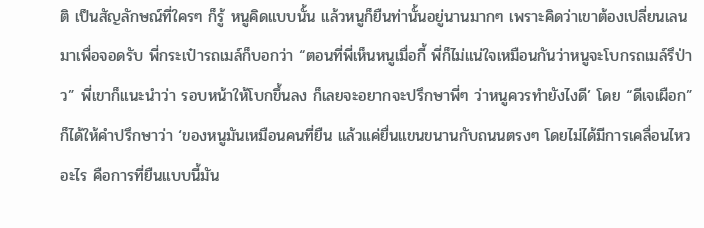ติ เป็นสัญลักษณ์ที่ใครๆ ก็รู้ หนูคิดแบบนั้น แล้วหนูก็ยืนท่านั้นอยู่นานมากๆ เพราะคิดว่าเขาต้องเปลี่ยนเลนมาเพื่อจอดรับ พี่กระเป๋ารถเมล์ก็บอกว่า “ตอนที่พี่เห็นหนูเมื่อกี้ พี่ก็ไม่แน่ใจเหมือนกันว่าหนูจะโบกรถเมล์รึป่าว” พี่เขาก็แนะนำว่า รอบหน้าให้โบกขึ้นลง ก็เลยจะอยากจะปรึกษาพี่ๆ ว่าหนูควรทำยังไงดี’ โดย “ดีเจเผือก” ก็ได้ให้คำปรึกษาว่า ‘ของหนูมันเหมือนคนที่ยืน แล้วแค่ยื่นแขนขนานกับถนนตรงๆ โดยไม่ได้มีการเคลื่อนไหวอะไร คือการที่ยืนแบบนี้มัน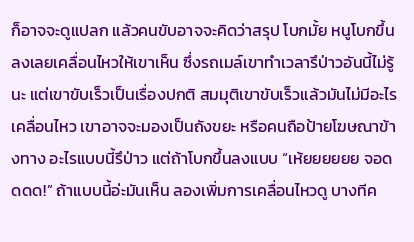ก็อาจจะดูแปลก แล้วคนขับอาจจะคิดว่าสรุป โบกมั้ย หนูโบกขึ้นลงเลยเคลื่อนไหวให้เขาเห็น ซึ่งรถเมล์เขาทำเวลารึป่าวอันนี้ไม่รู้นะ แต่เขาขับเร็วเป็นเรื่องปกติ สมมุติเขาขับเร็วแล้วมันไม่มีอะไรเคลื่อนไหว เขาอาจจะมองเป็นถังขยะ หรือคนถือป้ายโฆษณาข้างทาง อะไรแบบนี้รึป่าว แต่ถ้าโบกขึ้นลงแบบ “เห้ยยยยยย จอดดดด!” ถ้าแบบนี้อ่ะมันเห็น ลองเพิ่มการเคลื่อนไหวดู บางทีค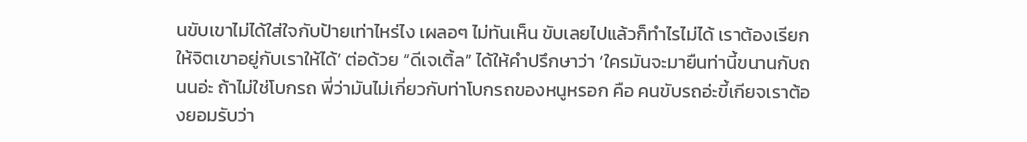นขับเขาไม่ได้ใส่ใจกับป้ายเท่าไหร่ไง เผลอๆ ไม่ทันเห็น ขับเลยไปแล้วก็ทำไรไม่ได้ เราต้องเรียกให้จิตเขาอยู่กับเราให้ได้’ ต่อด้วย “ดีเจเติ้ล” ได้ให้คำปรึกษาว่า ‘ใครมันจะมายืนท่านี้ขนานกับถนนอ่ะ ถ้าไม่ใช่โบกรถ พี่ว่ามันไม่เกี่ยวกับท่าโบกรถของหนูหรอก คือ คนขับรถอ่ะขี้เกียจเราต้องยอมรับว่า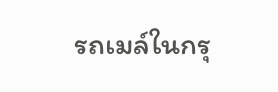รถเมล์ในกรุ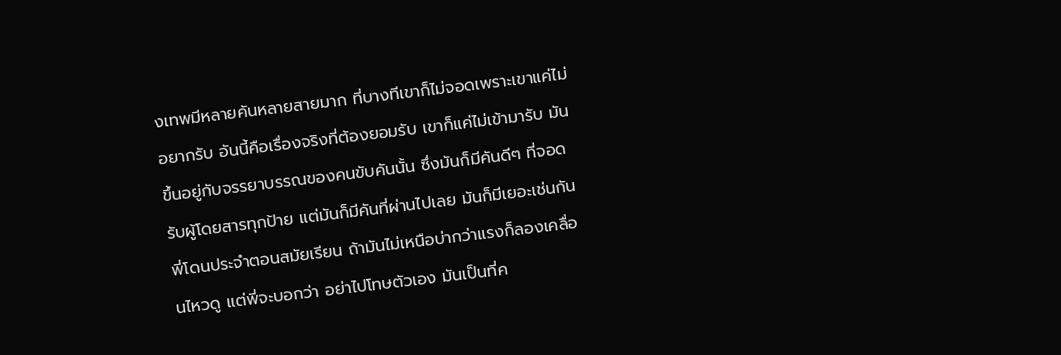งเทพมีหลายคันหลายสายมาก ที่บางทีเขาก็ไม่จอดเพราะเขาแค่ไม่อยากรับ อันนี้คือเรื่องจริงที่ต้องยอมรับ เขาก็แค่ไม่เข้ามารับ มันขึ้นอยู่กับจรรยาบรรณของคนขับคันนั้น ซึ่งมันก็มีคันดีๆ ที่จอดรับผู้โดยสารทุกป้าย แต่มันก็มีคันที่ผ่านไปเลย มันก็มีเยอะเช่นกัน พี่โดนประจำตอนสมัยเรียน ถ้ามันไม่เหนือบ่ากว่าแรงก็ลองเคลื่อนไหวดู แต่พี่จะบอกว่า อย่าไปโทษตัวเอง มันเป็นที่ค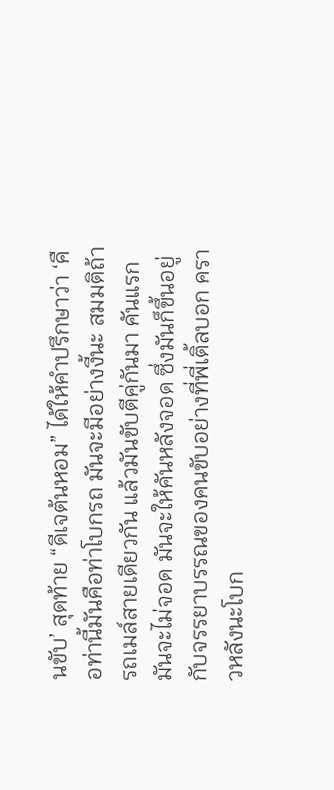นขับ’ สุดท้าย “ดีเจต้นหอม” ได้ให้คำปรึกษาว่า ‘คือท่านี้มันคือท่าโบกรถ มันจะมีอย่างงี้นะ สมมติถ้ารถเมล์สายเดียวกัน แล้วมันขับตีคู่กันมา คันแรกมันจะไม่จอด มันจะให้คันหลังจอด ซึ่งมันก็ขึ้นอยู่กับจรรยาบรรณของคนขับอย่างที่พี่เติ้ลบอก คราวหลังนะโบก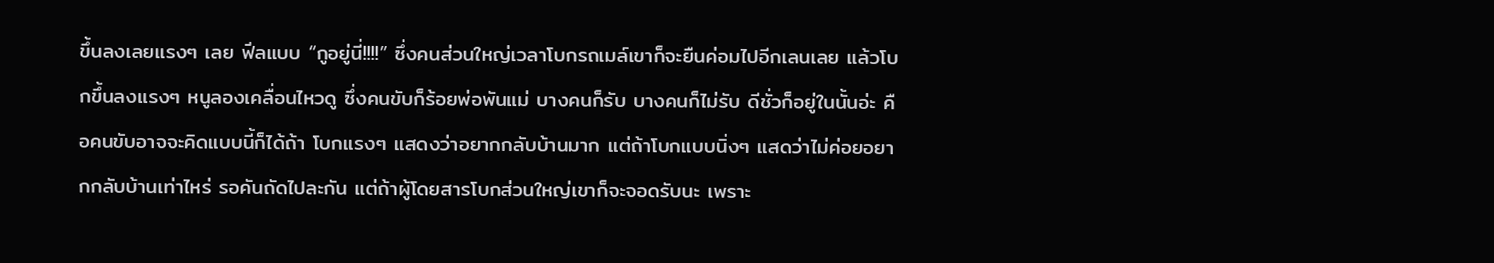ขึ้นลงเลยแรงๆ เลย ฟีลแบบ “กูอยู่นี่!!!!” ซึ่งคนส่วนใหญ่เวลาโบกรถเมล์เขาก็จะยืนค่อมไปอีกเลนเลย แล้วโบกขึ้นลงแรงๆ หนูลองเคลื่อนไหวดู ซึ่งคนขับก็ร้อยพ่อพันแม่ บางคนก็รับ บางคนก็ไม่รับ ดีชั่วก็อยู่ในนั้นอ่ะ คือคนขับอาจจะคิดแบบนี้ก็ได้ถ้า โบกแรงๆ แสดงว่าอยากกลับบ้านมาก แต่ถ้าโบกแบบนิ่งๆ แสดว่าไม่ค่อยอยากกลับบ้านเท่าไหร่ รอคันถัดไปละกัน แต่ถ้าผู้โดยสารโบกส่วนใหญ่เขาก็จะจอดรับนะ เพราะ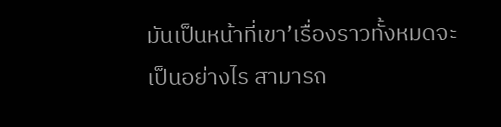มันเป็นหน้าที่เขา’เรื่องราวทั้งหมดจะเป็นอย่างไร สามารถ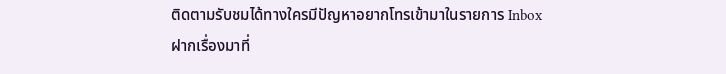ติดตามรับชมได้ทางใครมีปัญหาอยากโทรเข้ามาในรายการ Inbox ฝากเรื่องมาที่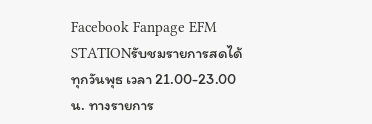Facebook Fanpage EFM STATIONรับชมรายการสดได้ทุกวันพุธ เวลา 21.00-23.00 น. ทางรายการ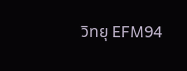วิทยุ EFM94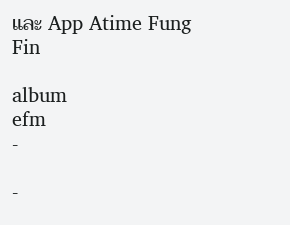และ App Atime Fung Fin

album
efm
-

-